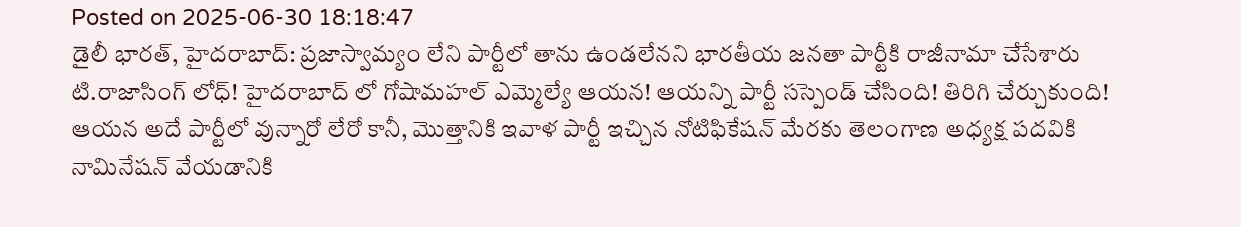Posted on 2025-06-30 18:18:47
డైలీ భారత్, హైదరాబాద్: ప్రజాస్వామ్యం లేని పార్టీలో తాను ఉండలేనని భారతీయ జనతా పార్టీకి రాజీనామా చేసేశారు టి.రాజాసింగ్ లోధ్! హైదరాబాద్ లో గోషామహల్ ఎమ్మెల్యే ఆయన! ఆయన్ని పార్టీ సస్పెండ్ చేసింది! తిరిగి చేర్చుకుంది! ఆయన అదే పార్టీలో వున్నారో లేరో కానీ, మొత్తానికి ఇవాళ పార్టీ ఇచ్చిన నోటిఫికేషన్ మేరకు తెలంగాణ అధ్యక్ష పదవికి నామినేషన్ వేయడానికి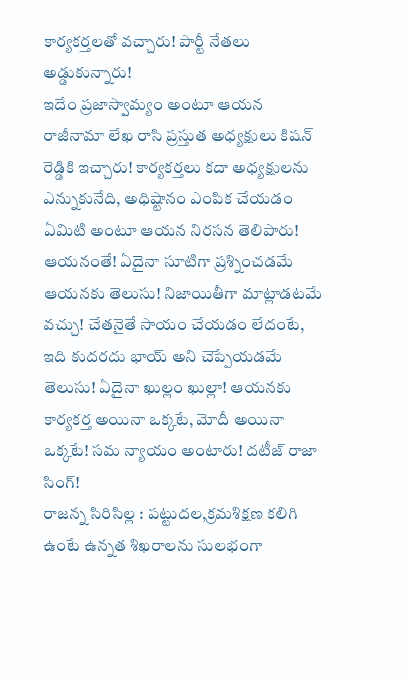కార్యకర్తలతో వచ్చారు! పార్టీ నేతలు అడ్డుకున్నారు!
ఇదేం ప్రజాస్వామ్యం అంటూ ఆయన రాజీనామా లేఖ రాసి ప్రస్తుత అధ్యక్షులు కిషన్ రెడ్డికి ఇచ్చారు! కార్యకర్తలు కదా అధ్యక్షులను ఎన్నుకునేది, అధిష్టానం ఎంపిక చేయడం ఏమిటి అంటూ ఆయన నిరసన తెలిపారు! ఆయనంతే! ఏదైనా సూటిగా ప్రశ్నించడమే ఆయనకు తెలుసు! నిజాయితీగా మాట్లాడటమే వచ్చు! చేతనైతే సాయం చేయడం లేదంటే, ఇది కుదరదు భాయ్ అని చెప్పేయడమే తెలుసు! ఏదైనా ఖుల్లం ఖుల్లా! ఆయనకు కార్యకర్త అయినా ఒక్కటే, మోదీ అయినా ఒక్కటే! సమ న్యాయం అంటారు! దటీజ్ రాజా సింగ్!
రాజన్న సిరిసిల్ల : పట్టుదల,క్రమశిక్షణ కలిగి ఉంటే ఉన్నత శిఖరాలను సులభంగా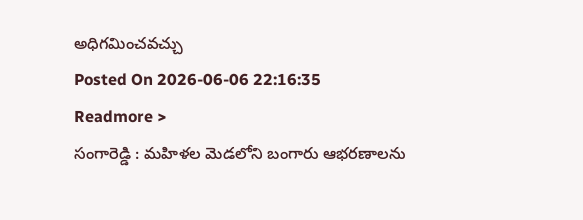అధిగమించవచ్చు
Posted On 2026-06-06 22:16:35
Readmore >
సంగారెడ్డి : మహిళల మెడలోని బంగారు ఆభరణాలను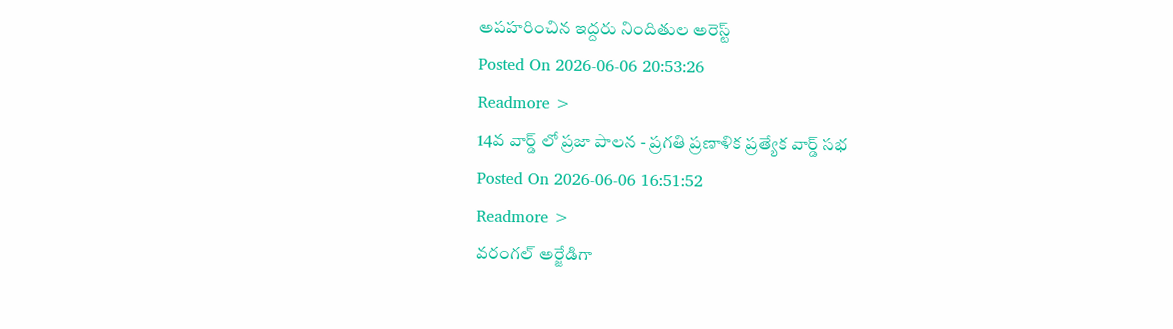అపహరించిన ఇద్దరు నిందితుల అరెస్ట్
Posted On 2026-06-06 20:53:26
Readmore >
14వ వార్డ్ లో ప్రజా పాలన - ప్రగతి ప్రణాళిక ప్రత్యేక వార్డ్ సభ
Posted On 2026-06-06 16:51:52
Readmore >
వరంగల్ అర్జేడిగా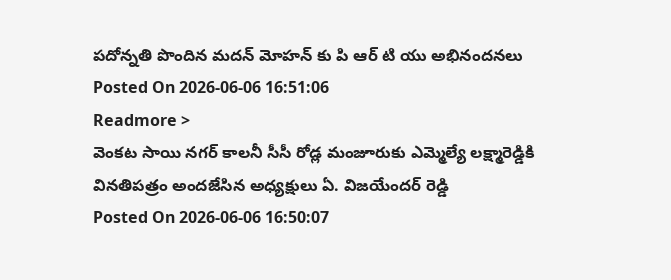పదోన్నతి పొందిన మదన్ మోహన్ కు పి ఆర్ టి యు అభినందనలు
Posted On 2026-06-06 16:51:06
Readmore >
వెంకట సాయి నగర్ కాలనీ సీసీ రోడ్ల మంజూరుకు ఎమ్మెల్యే లక్ష్మారెడ్డికి వినతిపత్రం అందజేసిన అధ్యక్షులు ఏ. విజయేందర్ రెడ్డి
Posted On 2026-06-06 16:50:07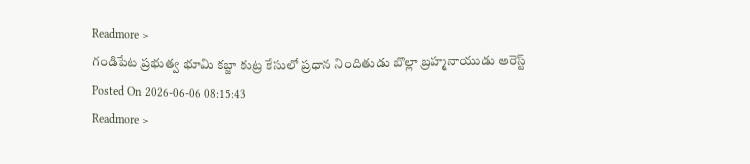Readmore >
గండిపేట ప్రభుత్వ భూమి కబ్జా కుట్ర కేసులో ప్రధాన నిందితుడు బొల్లా బ్రహ్మనాయుడు అరెస్ట్
Posted On 2026-06-06 08:15:43
Readmore >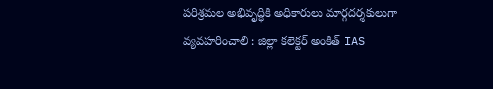పరిశ్రమల అభివృద్ధికి అధికారులు మార్గదర్శకులుగా వ్యవహరించాలి : జిల్లా కలెక్టర్ అంకిత్ IAS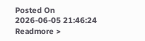Posted On 2026-06-05 21:46:24
Readmore >